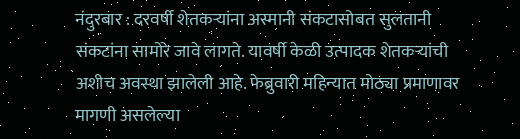नंदुरबार : दरवर्षी शेतकऱ्यांना अस्मानी संकटासोबत सुलतानी संकटांना सामोरे जावे लागते. यावर्षी केळी उत्पादक शेतकऱ्यांची अशीच अवस्था झालेली आहे. फेब्रुवारी महिन्यात मोठ्या प्रमाणावर मागणी असलेल्या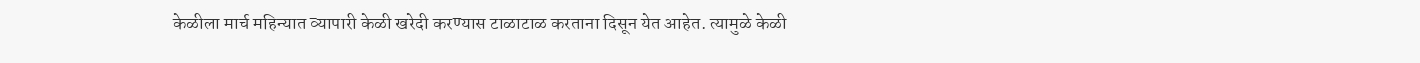केळीला मार्च महिन्यात व्यापारी केळी खरेदी करण्यास टाळाटाळ करताना दिसून येत आहेत. त्यामुळे केळी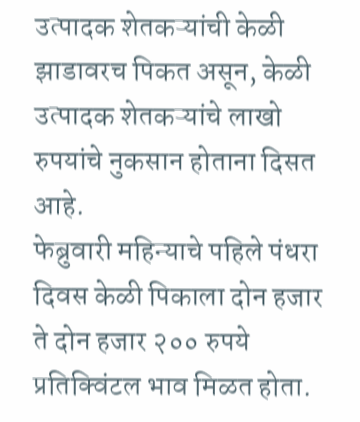उत्पादक शेतकऱ्यांची केळी झाडावरच पिकत असून, केळी उत्पादक शेतकऱ्यांचे लाखो रुपयांचे नुकसान होताना दिसत आहे.
फेब्रुवारी महिन्याचे पहिले पंधरा दिवस केळी पिकाला दोन हजार ते दोन हजार २०० रुपये प्रतिक्विंटल भाव मिळत होता.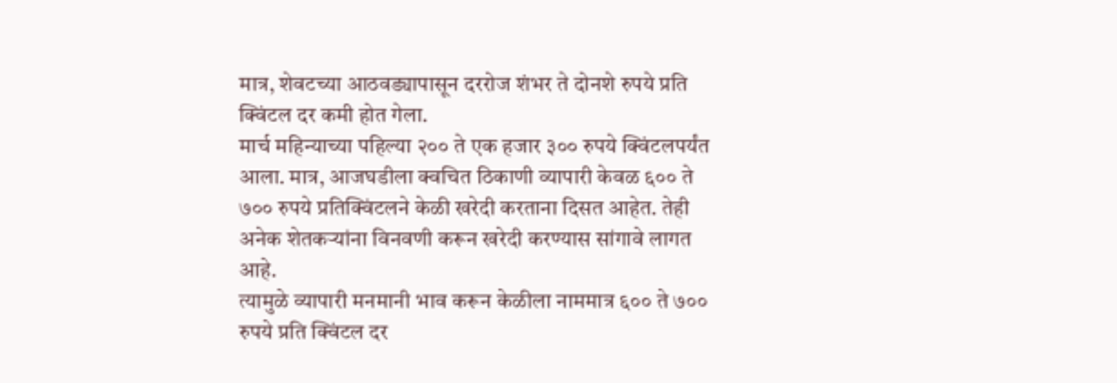मात्र, शेवटच्या आठवड्यापासून दररोज शंभर ते दोनशे रुपये प्रति क्विंटल दर कमी होत गेला.
मार्च महिन्याच्या पहिल्या २०० ते एक हजार ३०० रुपये क्विंटलपर्यंत आला. मात्र, आजघडीला क्वचित ठिकाणी व्यापारी केवळ ६०० ते ७०० रुपये प्रतिक्विंटलने केळी खरेदी करताना दिसत आहेत. तेही अनेक शेतकऱ्यांना विनवणी करून खरेदी करण्यास सांगावे लागत आहे.
त्यामुळे व्यापारी मनमानी भाव करून केळीला नाममात्र ६०० ते ७०० रुपये प्रति क्विंटल दर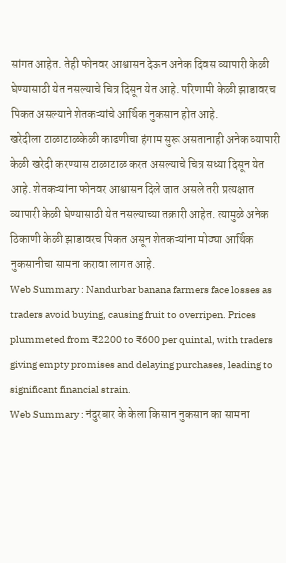सांगत आहेत. तेही फोनवर आश्वासन देऊन अनेक दिवस व्यापारी केळी घेण्यासाठी येत नसल्याचे चित्र दिसून येत आहे. परिणामी केळी झाडावरच पिकत असल्याने शेतकऱ्यांचे आर्थिक नुकसान होत आहे.
खरेदीला टाळाटाळकेळी काढणीचा हंगाम सुरू असतानाही अनेक व्यापारी केळी खरेदी करण्यास टाळाटाळ करत असल्याचे चित्र सध्या दिसून येत आहे. शेतकऱ्यांना फोनवर आश्वासन दिले जात असले तरी प्रत्यक्षात व्यापारी केळी घेण्यासाठी येत नसल्याच्या तक्रारी आहेत. त्यामुळे अनेक ठिकाणी केळी झाडावरच पिकत असून शेतकऱ्यांना मोठ्या आर्थिक नुकसानीचा सामना करावा लागत आहे.
Web Summary : Nandurbar banana farmers face losses as traders avoid buying, causing fruit to overripen. Prices plummeted from ₹2200 to ₹600 per quintal, with traders giving empty promises and delaying purchases, leading to significant financial strain.
Web Summary : नंदुरबार के केला किसान नुकसान का सामना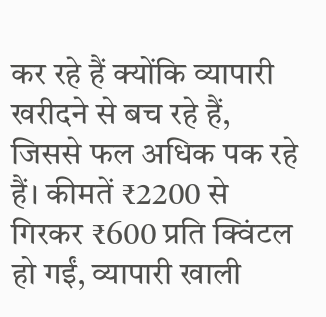कर रहे हैं क्योंकि व्यापारी खरीदने से बच रहे हैं, जिससे फल अधिक पक रहे हैं। कीमतें ₹2200 से गिरकर ₹600 प्रति क्विंटल हो गईं, व्यापारी खाली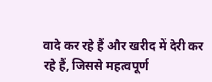वादे कर रहे हैं और खरीद में देरी कर रहे हैं, जिससे महत्वपूर्ण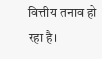वित्तीय तनाव हो रहा है।